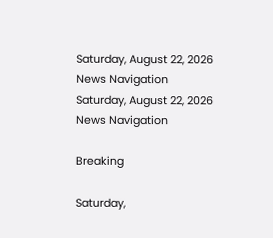Saturday, August 22, 2026
News Navigation
Saturday, August 22, 2026
News Navigation

Breaking

Saturday,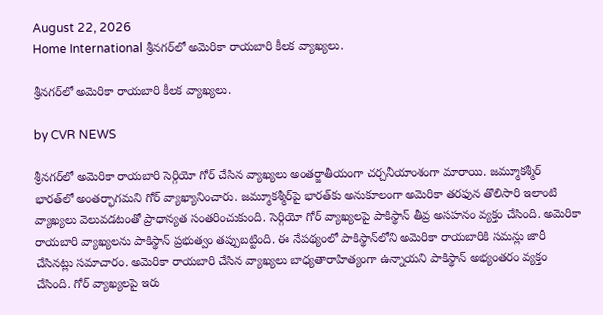August 22, 2026
Home International శ్రీనగర్‌లో అమెరికా రాయబారి కీలక వ్యాఖ్యలు.

శ్రీనగర్‌లో అమెరికా రాయబారి కీలక వ్యాఖ్యలు.

by CVR NEWS

శ్రీనగర్‌లో అమెరికా రాయబారి సెర్గియో గోర్ చేసిన వ్యాఖ్యలు అంతర్జాతీయంగా చర్చనీయాంశంగా మారాయి. జమ్మూకశ్మీర్ భారత్‌లో అంతర్భాగమని గోర్ వ్యాఖ్యానించారు. జమ్మూకశ్మీర్‌పై భారత్‌కు అనుకూలంగా అమెరికా తరఫున తొలిసారి ఇలాంటి వ్యాఖ్యలు వెలువడటంతో ప్రాధాన్యత సంతరించుకుంది. సెర్గియో గోర్ వ్యాఖ్యలపై పాకిస్థాన్ తీవ్ర అసహనం వ్యక్తం చేసింది. అమెరికా రాయబారి వ్యాఖ్యలను పాకిస్థాన్ ప్రభుత్వం తప్పుబట్టింది. ఈ నేపథ్యంలో పాకిస్థాన్‌లోని అమెరికా రాయబారికి సమన్లు జారీ చేసినట్లు సమాచారం. అమెరికా రాయబారి చేసిన వ్యాఖ్యలు బాధ్యతారాహిత్యంగా ఉన్నాయని పాకిస్థాన్ అభ్యంతరం వ్యక్తం చేసింది. గోర్ వ్యాఖ్యలపై ఇరు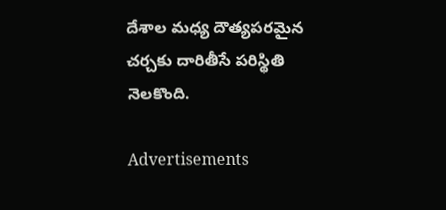దేశాల మధ్య దౌత్యపరమైన చర్చకు దారితీసే పరిస్థితి నెలకొంది.

Advertisements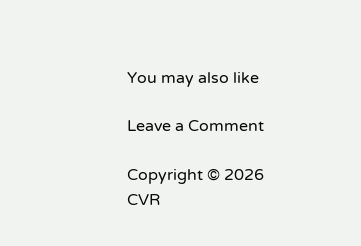You may also like

Leave a Comment

Copyright © 2026 CVR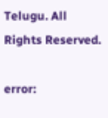Telugu. All Rights Reserved.

error: